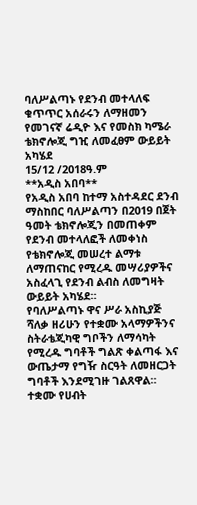ባለሥልጣኑ የደንብ መተላለፍ ቁጥጥር አሰራሩን ለማዘመን የመገናኛ ሬዲዮ እና የመስክ ካሜራ ቴክኖሎጂ ግዢ ለመፈፀም ውይይት አካሄደ
15/12 /2018ዓ.ም
**አዲስ አበባ**
የአዲስ አበባ ከተማ አስተዳደር ደንብ ማስከበር ባለሥልጣን በ2019 በጀት ዓመት ቴክኖሎጂን በመጠቀም የደንብ መተላለፎች ለመቀነስ የቴክኖሎጂ መሠረተ ልማቱ ለማጠናከር የሚረዱ መሣሪያዎችና አስፈላጊ የደንብ ልብስ ለመግዛት ውይይት አካሄደ።
የባለሥልጣኑ ዋና ሥራ አስኪያጅ ሻለቃ ዘሪሁን የተቋሙ አላማዎችንና ስትራቴጂካዊ ግቦችን ለማሳካት የሚረዱ ግባቶች ግልጽ ቀልጣፋ እና ውጤታማ የግዥ ስርዓት ለመዘርጋት ግባቶች እንደሚገዙ ገልጸዋል።
ተቋሙ የሀብት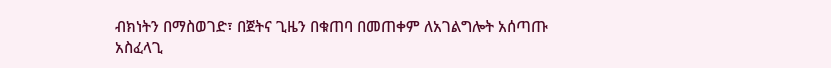ብክነትን በማስወገድ፣ በጀትና ጊዜን በቁጠባ በመጠቀም ለአገልግሎት አሰጣጡ አስፈላጊ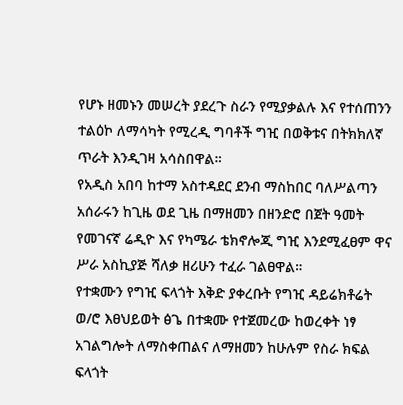የሆኑ ዘመኑን መሠረት ያደረጉ ስራን የሚያቃልሉ እና የተሰጠንን ተልዕኮ ለማሳካት የሚረዲ ግባቶች ግዢ በወቅቱና በትክክለኛ ጥራት እንዲገዛ አሳስበዋል።
የአዲስ አበባ ከተማ አስተዳደር ደንብ ማስከበር ባለሥልጣን አሰራሩን ከጊዜ ወደ ጊዜ በማዘመን በዘንድሮ በጀት ዓመት የመገናኛ ሬዲዮ እና የካሜራ ቴክኖሎጂ ግዢ እንደሚፈፀም ዋና ሥራ አስኪያጅ ሻለቃ ዘሪሁን ተፈራ ገልፀዋል።
የተቋሙን የግዢ ፍላጎት እቅድ ያቀረቡት የግዢ ዳይሬክቶሬት ወ/ሮ እፀህይወት ፅጌ በተቋሙ የተጀመረው ከወረቀት ነፃ አገልግሎት ለማስቀጠልና ለማዘመን ከሁሉም የስራ ክፍል ፍላጎት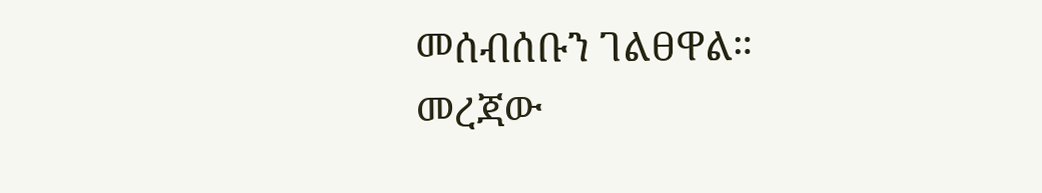መሰብሰቡን ገልፀዋል።
መረጃው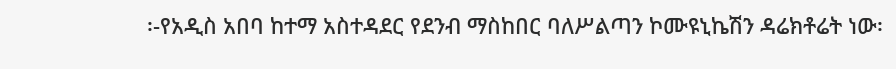፡-የአዲስ አበባ ከተማ አስተዳደር የደንብ ማስከበር ባለሥልጣን ኮሙዩኒኬሽን ዳሬክቶሬት ነው፡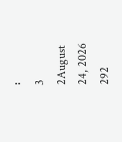፡
3
2August 24, 2026 292